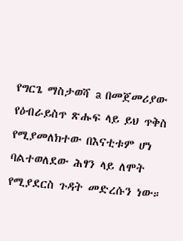የግርጌ ማስታወሻ a በመጀመሪያው የዕብራይስጥ ጽሑፍ ላይ ይህ ጥቅስ የሚያመለክተው በእናቲቱም ሆነ ባልተወለደው ሕፃን ላይ ለሞት የሚያደርስ ጉዳት መድረሱን ነው።